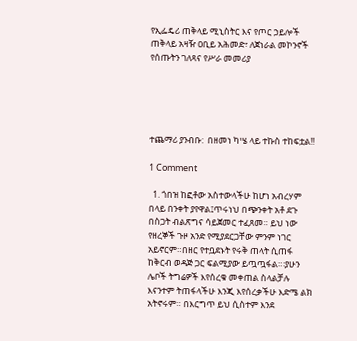የኢፌዴሪ ጠቅላይ ሚኒስትር እና የጦር ኃይሎች ጠቅላይ አዛዥ ዐቢይ አሕመድ፣ ለጀነራል መኮንኖች የሰጡትን ገለጻና የሥራ መመሪያ





ተጨማሪ ያንብቡ:  በዘመነ ካሤ ላይ ተኩስ ተከፍቷል!!

1 Comment

  1. ጎበዝ ከፎቶው አስተውላችሁ ከሆነ አብረሃም በላይ በንቀት ያየዋል፤ጥሩነህ በጭንቀት አቶ ደጉ በስጋት ብልጽግና ሳይጀመር ተፈጸመ። ይህ ነው የዘረኞች ጉዞ አንድ የሚያደርጋቸው ምንም ነገር አይኖርም።በዘር የተቧደኑት የሩቅ ጠላት ሲጠፋ ከቅርብ ወዳጅ ጋር ፍልሚያው ይጧጧፋል።፡ያሁን ሌቦች ትግሬዎች እየሰረቁ መቀጠል ስላልቻሉ እናንተም ትጠፋላችሁ እንጂ እየሰረቃችሁ እድሜ ልክ አትኖሩም። በእርግጥ ይህ ሲስተም እንደ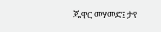ጁዋር መሃመድ፤ ታየ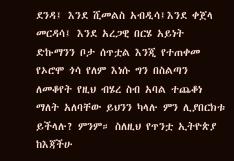ደንዳ፤ እንደ ሺመልስ አብዲሳ፤እንደ ቀጀላ መርዳሳ፤ እንደ አረጋዊ በርሄ አይነት ድኩማንን ቦታ ሰጥቷል እንጂ የተጠቀመ የኦሮሞ ጎሳ የለም እነሱ ግን በስልጣን ለመቆየት የዚህ ብሄረ ስብ አባል ተጨቆነ ማለት አለባቸው ይህንን ካላሉ ምን ሊያበርክቱ ይችላሉ? ምንም። ስለዚህ የጥንቷ ኢትዮጵያ ከእጃችሁ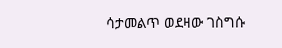ሳታመልጥ ወደዛው ገስግሱ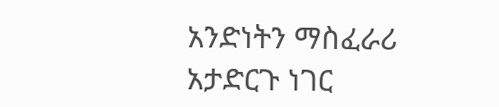አንድነትን ማስፈራሪ አታድርጉ ነገር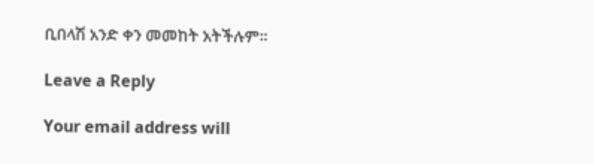ቢበላሽ አንድ ቀን መመከት አትችሉም።

Leave a Reply

Your email address will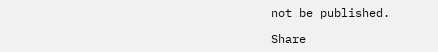not be published.

Share